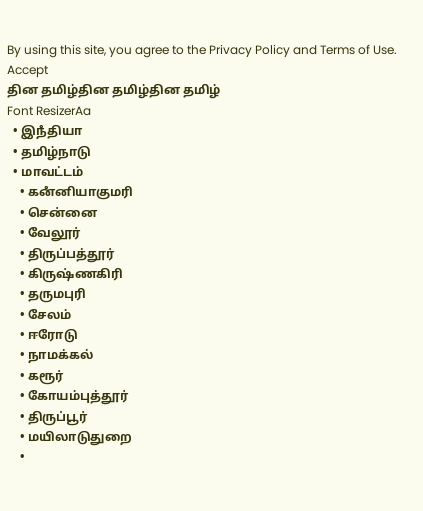By using this site, you agree to the Privacy Policy and Terms of Use.
Accept
தின தமிழ்தின தமிழ்தின தமிழ்
Font ResizerAa
  • இநஂதியா
  • தமிழ்நாடு
  • மாவட்டம்
    • கனஂனியாகுமரி
    • சென்னை
    • வேலூர்
    • திருப்பத்தூர்
    • கிருஷ்ணகிரி
    • தருமபுரி
    • சேலம்
    • ஈரோடு
    • நாமக்கல்
    • கரூர்
    • கோயம்புத்தூர்
    • திருப்பூர்
    • மயிலாடுதுறை
    •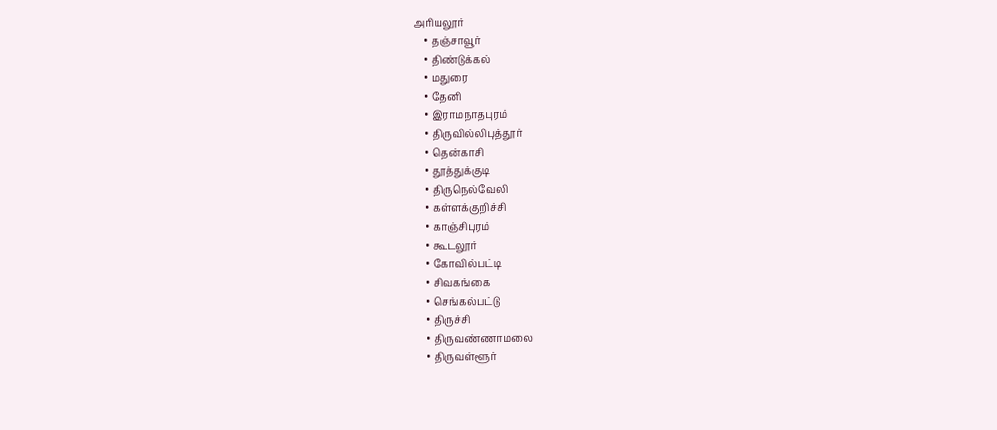அரியலூர்
    • தஞ்சாவூர்
    • திண்டுக்கல்
    • மதுரை
    • தேனி
    • இராமநாதபுரம்
    • திருவில்லிபுத்தூர்
    • தென்காசி
    • தூத்துக்குடி
    • திருநெல்வேலி
    • கள்ளக்குறிச்சி
    • காஞ்சிபுரம்
    • கூடலூர்
    • கோவில்பட்டி
    • சிவகங்கை
    • செங்கல்பட்டு
    • திருச்சி
    • திருவண்ணாமலை
    • திருவள்ளூர்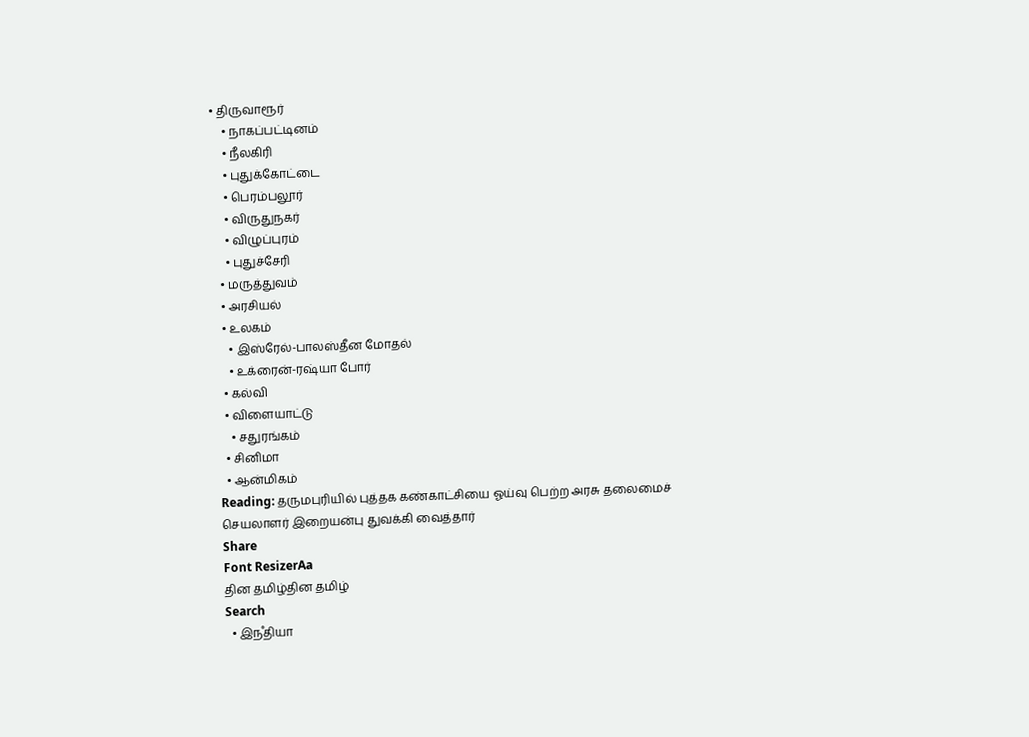• திருவாரூர்
    • நாகப்பட்டினம்
    • நீலகிரி
    • புதுக்கோட்டை
    • பெரம்பலூர்
    • விருதுநகர்
    • விழுப்புரம்
    • புதுச்சேரி
  • மருத்துவம்
  • அரசியல்
  • உலகம்
    • இஸ்ரேல்-பாலஸ்தீன மோதல்
    • உக்ரைன்-ரஷ்யா போர்
  • கல்வி
  • விளையாட்டு
    • சதுரங்கம்
  • சினிமா
  • ஆன்மிகம்
Reading: தருமபுரியில் புத்தக கண்காட்சியை ஓய்வு பெற்ற அரசு தலைமைச் செயலாளர் இறையன்பு துவக்கி வைத்தார்
Share
Font ResizerAa
தின தமிழ்தின தமிழ்
Search
  • இநஂதியா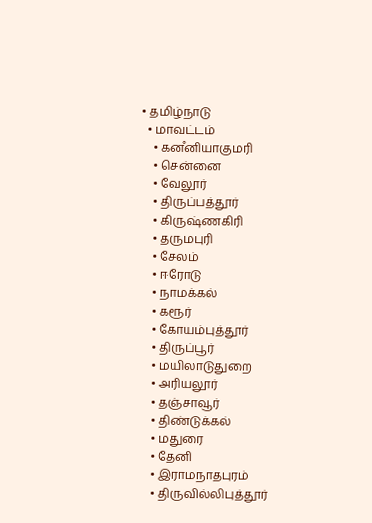• தமிழ்நாடு
  • மாவட்டம்
    • கனஂனியாகுமரி
    • சென்னை
    • வேலூர்
    • திருப்பத்தூர்
    • கிருஷ்ணகிரி
    • தருமபுரி
    • சேலம்
    • ஈரோடு
    • நாமக்கல்
    • கரூர்
    • கோயம்புத்தூர்
    • திருப்பூர்
    • மயிலாடுதுறை
    • அரியலூர்
    • தஞ்சாவூர்
    • திண்டுக்கல்
    • மதுரை
    • தேனி
    • இராமநாதபுரம்
    • திருவில்லிபுத்தூர்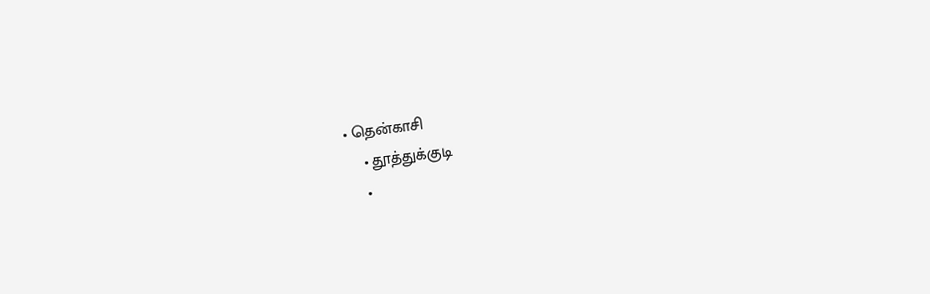• தென்காசி
    • தூத்துக்குடி
    •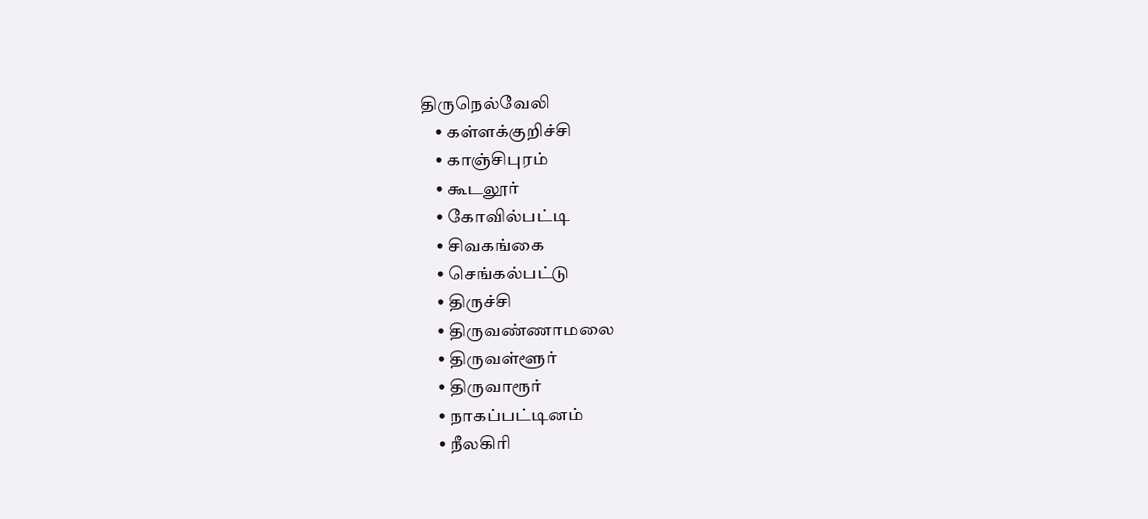திருநெல்வேலி
    • கள்ளக்குறிச்சி
    • காஞ்சிபுரம்
    • கூடலூர்
    • கோவில்பட்டி
    • சிவகங்கை
    • செங்கல்பட்டு
    • திருச்சி
    • திருவண்ணாமலை
    • திருவள்ளூர்
    • திருவாரூர்
    • நாகப்பட்டினம்
    • நீலகிரி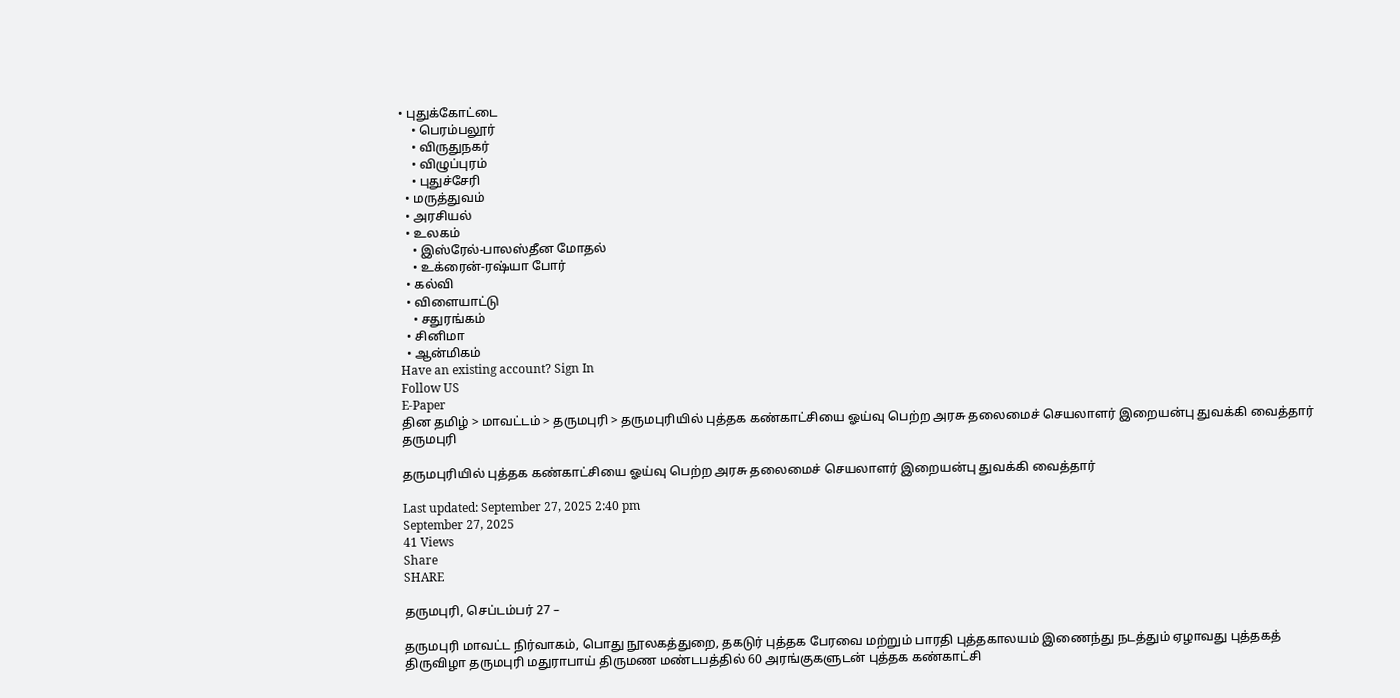• புதுக்கோட்டை
    • பெரம்பலூர்
    • விருதுநகர்
    • விழுப்புரம்
    • புதுச்சேரி
  • மருத்துவம்
  • அரசியல்
  • உலகம்
    • இஸ்ரேல்-பாலஸ்தீன மோதல்
    • உக்ரைன்-ரஷ்யா போர்
  • கல்வி
  • விளையாட்டு
    • சதுரங்கம்
  • சினிமா
  • ஆன்மிகம்
Have an existing account? Sign In
Follow US
E-Paper
தின தமிழ் > மாவட்டம் > தருமபுரி > தருமபுரியில் புத்தக கண்காட்சியை ஓய்வு பெற்ற அரசு தலைமைச் செயலாளர் இறையன்பு துவக்கி வைத்தார்
தருமபுரி

தருமபுரியில் புத்தக கண்காட்சியை ஓய்வு பெற்ற அரசு தலைமைச் செயலாளர் இறையன்பு துவக்கி வைத்தார்

Last updated: September 27, 2025 2:40 pm
September 27, 2025
41 Views
Share
SHARE

தருமபுரி, செப்டம்பர் 27 –

தருமபுரி மாவட்ட நிர்வாகம், பொது நூலகத்துறை, தகடுர் புத்தக பேரவை மற்றும் பாரதி புத்தகாலயம் இணைந்து நடத்தும் ஏழாவது புத்தகத் திருவிழா தருமபுரி மதுராபாய் திருமண மண்டபத்தில் 60 அரங்குகளுடன் புத்தக கண்காட்சி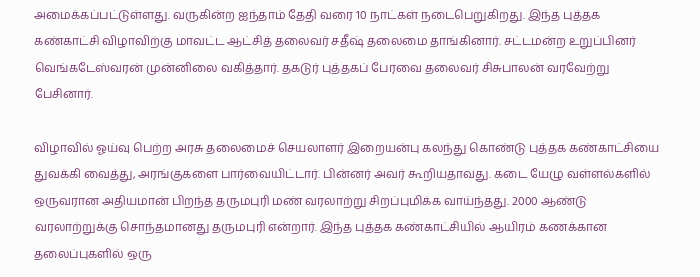அமைக்கப்பட்டுள்ளது. வருகின்ற ஐந்தாம் தேதி வரை 10 நாட்கள் நடைபெறுகிறது. இந்த புத்தக கண்காட்சி விழாவிற்கு மாவட்ட ஆட்சித் தலைவர் சதீஷ் தலைமை தாங்கினார். சட்டமன்ற உறுப்பினர் வெங்கடேஸ்வரன் முன்னிலை வகித்தார். தகடுர் புத்தகப் பேரவை தலைவர் சிசுபாலன் வரவேற்று பேசினார்.

விழாவில் ஓய்வு பெற்ற அரசு தலைமைச் செயலாளர் இறையன்பு கலந்து கொண்டு புத்தக கண்காட்சியை துவக்கி வைத்து, அரங்குகளை பார்வையிட்டார். பின்னர் அவர் கூறியதாவது. கடை யேழு வள்ளல்களில் ஒருவரான அதியமான் பிறந்த தருமபுரி மண் வரலாற்று சிறப்புமிக்க வாய்ந்தது. 2000 ஆண்டு வரலாற்றுக்கு சொந்தமானது தருமபுரி என்றார். இந்த புத்தக கண்காட்சியில் ஆயிரம் கணக்கான தலைப்புகளில் ஒரு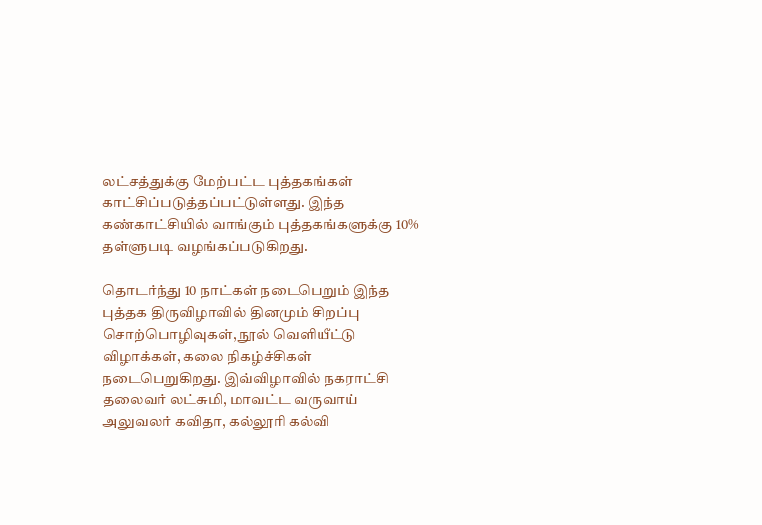லட்சத்துக்கு மேற்பட்ட புத்தகங்கள் காட்சிப்படுத்தப்பட்டுள்ளது. இந்த கண்காட்சியில் வாங்கும் புத்தகங்களுக்கு 10% தள்ளுபடி வழங்கப்படுகிறது.

தொடர்ந்து 10 நாட்கள் நடைபெறும் இந்த புத்தக திருவிழாவில் தினமும் சிறப்பு சொற்பொழிவுகள், நூல் வெளியீட்டு விழாக்கள், கலை நிகழ்ச்சிகள் நடைபெறுகிறது. இவ்விழாவில் நகராட்சி தலைவர் லட்சுமி, மாவட்ட வருவாய் அலுவலர் கவிதா, கல்லூரி கல்வி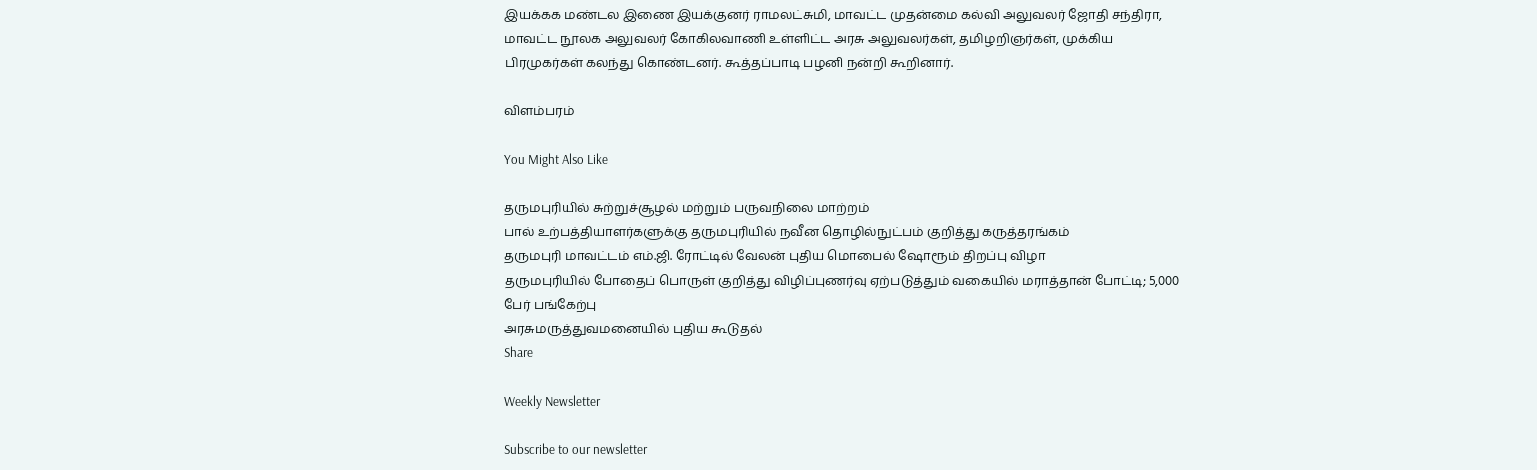இயக்கக மண்டல இணை இயக்குனர் ராமலட்சுமி, மாவட்ட முதன்மை கல்வி அலுவலர் ஜோதி சந்திரா, மாவட்ட நூலக அலுவலர் கோகிலவாணி உள்ளிட்ட அரசு அலுவலர்கள், தமிழறிஞர்கள், முக்கிய பிரமுகர்கள் கலந்து கொண்டனர். கூத்தப்பாடி பழனி நன்றி கூறினார்.

விளம்பரம்

You Might Also Like

தருமபுரியில் சுற்றுச்சூழல் மற்றும் பருவநிலை மாற்றம்
பால் உற்பத்தியாளர்களுக்கு தருமபுரியில் நவீன தொழில்நுட்பம் குறித்து கருத்தரங்கம்
தருமபுரி மாவட்டம் எம்.ஜி. ரோட்டில் வேலன் புதிய மொபைல் ஷோரூம் திறப்பு விழா
தருமபுரியில் போதைப் பொருள் குறித்து விழிப்புணர்வு ஏற்படுத்தும் வகையில் மராத்தான் போட்டி; 5,000 பேர் பங்கேற்பு
அரசுமருத்துவமனையில் புதிய கூடுதல்
Share

Weekly Newsletter

Subscribe to our newsletter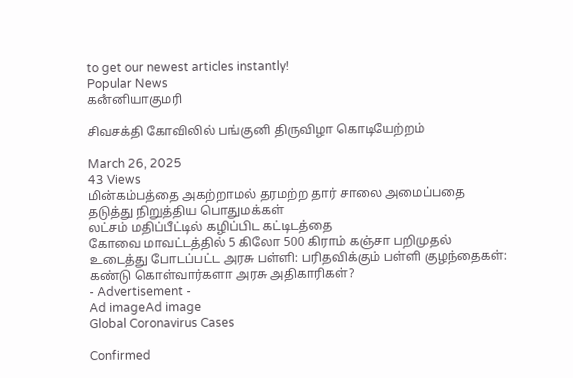to get our newest articles instantly!
Popular News
கனஂனியாகுமரி

சிவசக்தி கோவிலில் பங்குனி திருவிழா கொடியேற்றம்

March 26, 2025
43 Views
மின்கம்பத்தை அகற்றாமல் தரமற்ற தார் சாலை அமைப்பதை தடுத்து நிறுத்திய பொதுமக்கள்
லட்சம் மதிப்பீட்டில் கழிப்பிட கட்டிடத்தை
கோவை மாவட்டத்தில் 5 கிலோ 500 கிராம் கஞ்சா பறிமுதல்
உடைத்து போடப்பட்ட அரசு பள்ளி: பரிதவிக்கும் பள்ளி குழந்தைகள்: கண்டு கொள்வார்களா அரசு அதிகாரிகள்?
- Advertisement -
Ad imageAd image
Global Coronavirus Cases

Confirmed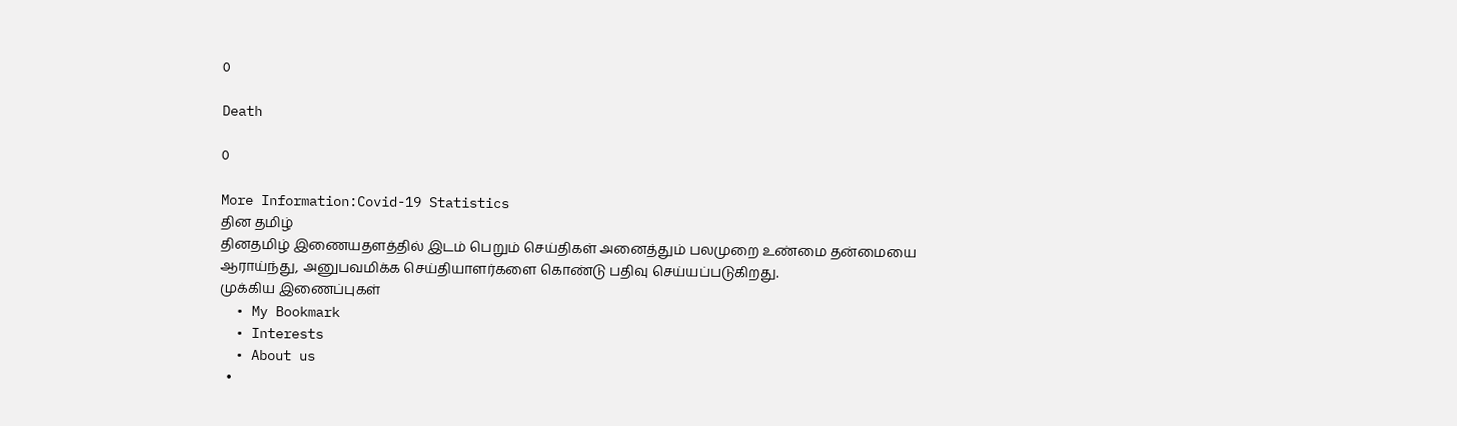0

Death

0

More Information:Covid-19 Statistics
தின தமிழ்
தினதமிழ் இணையதளத்தில் இடம் பெறும் செய்திகள் அனைத்தும் பலமுறை உண்மை தன்மையை ஆராய்ந்து, அனுபவமிக்க செய்தியாளர்களை கொண்டு பதிவு செய்யப்படுகிறது.
முக்கிய இணைப்புகள்
  • My Bookmark
  • Interests
  • About us
  •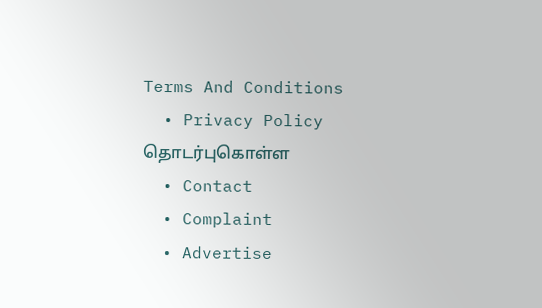Terms And Conditions
  • Privacy Policy
தொடர்புகொள்ள
  • Contact
  • Complaint
  • Advertise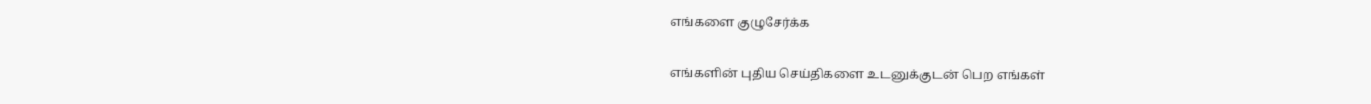எங்களை குழுசேர்க்க

எங்களின் புதிய செய்திகளை உடனுக்குடன் பெற எங்கள்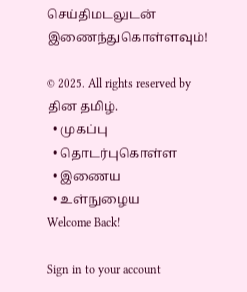செய்திமடலுடன் இணைந்துகொள்ளவும்!

© 2025. All rights reserved by தின தமிழ்.
  • முகப்பு
  • தொடர்புகொள்ள
  • இணைய
  • உள்நுழைய
Welcome Back!

Sign in to your account